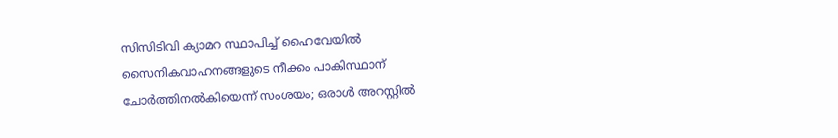സിസിടിവി ക്യാമറ സ്ഥാപിച്ച് ഹൈവേയിൽ സൈനികവാഹനങ്ങളുടെ നീക്കം പാകിസ്ഥാന് ചോർത്തിനൽകിയെന്ന് സംശയം; ഒരാൾ അറസ്റ്റിൽ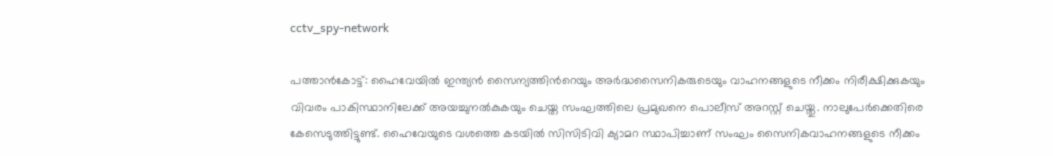cctv_spy-network

പത്താൻകോട്ട്: ഹൈവേയിൽ ഇന്ത്യൻ സൈന്യത്തിന്‍റെയും അർദ്ധസൈനികരുടെയും വാഹനങ്ങളുടെ നീക്കം നിരീക്ഷിക്കുകയും വിവരം പാകിസ്ഥാനിലേക്ക് അയച്ചുനൽകുകയും ചെയ്ത സംഘത്തിലെ പ്രമുഖനെ പൊലീസ് അറസ്റ്റ് ചെയ്തു. നാലുപേർക്കെതിരെ കേസെടുത്തിട്ടുണ്ട്. ഹൈവേയുടെ വശത്തെ കടയിൽ സിസിടിവി ക്യാമറ സ്ഥാപിച്ചാണ് സംഘം സൈനികവാഹനങ്ങളുടെ നീക്കം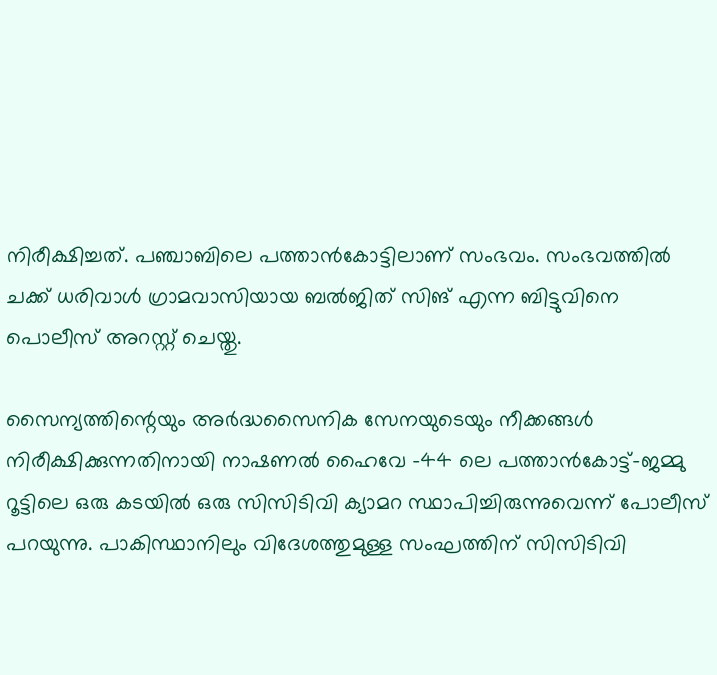നിരീക്ഷിച്ചത്. പഞ്ചാബിലെ പത്താൻകോട്ടിലാണ് സംഭവം. സംഭവത്തിൽ ചക്ക് ധരിവാൾ ഗ്രാമവാസിയായ ബൽജിത് സിങ് എന്ന ബിട്ടുവിനെ പൊലീസ് അറസ്റ്റ് ചെയ്തു.

സൈന്യത്തിന്റെയും അർദ്ധസൈനിക സേനയുടെയും നീക്കങ്ങൾ നിരീക്ഷിക്കുന്നതിനായി നാഷണൽ ഹൈവേ -44 ലെ പത്താൻകോട്ട്-ജമ്മു റൂട്ടിലെ ഒരു കടയിൽ ഒരു സിസിടിവി ക്യാമറ സ്ഥാപിച്ചിരുന്നുവെന്ന് പോലീസ് പറയുന്നു. പാകിസ്ഥാനിലും വിദേശത്തുമുള്ള സംഘത്തിന് സിസിടിവി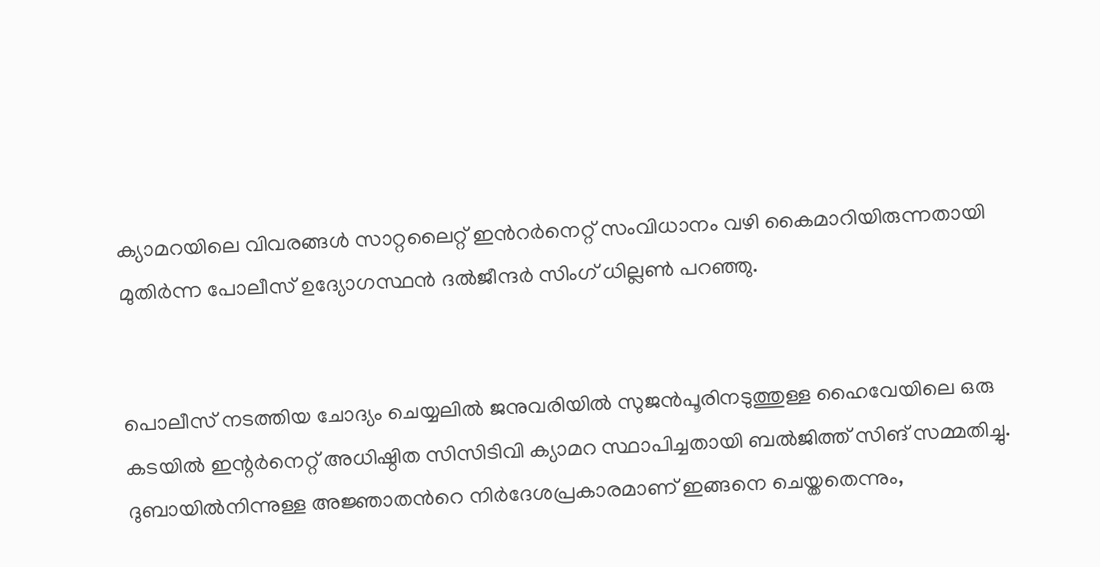ക്യാമറയിലെ വിവരങ്ങൾ സാറ്റലൈറ്റ് ഇന്‍റർനെറ്റ് സംവിധാനം വഴി കൈമാറിയിരുന്നതായി മുതിർന്ന പോലീസ് ഉദ്യോഗസ്ഥൻ ദൽജീന്ദർ സിംഗ് ധില്ലൺ പറഞ്ഞു.


പൊലീസ് നടത്തിയ ചോദ്യം ചെയ്യലിൽ ജനുവരിയിൽ സുജൻപൂരിനടുത്തുള്ള ഹൈവേയിലെ ഒരു കടയിൽ ഇന്റർനെറ്റ് അധിഷ്ഠിത സിസിടിവി ക്യാമറ സ്ഥാപിച്ചതായി ബൽജിത്ത് സിങ് സമ്മതിച്ചു. ദുബായിൽനിന്നുള്ള അജ്ഞാതന്‍റെ നിർദേശപ്രകാരമാണ് ഇങ്ങനെ ചെയ്തതെന്നും,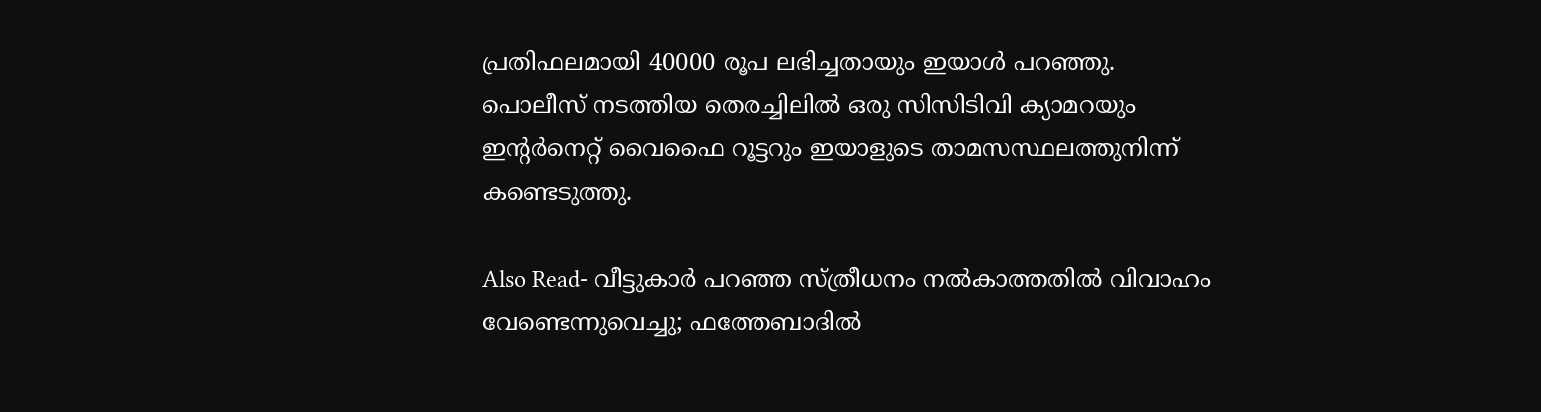പ്രതിഫലമായി 40000 രൂപ ലഭിച്ചതായും ഇയാൾ പറഞ്ഞു. പൊലീസ് നടത്തിയ തെരച്ചിലിൽ ഒരു സിസിടിവി ക്യാമറയും ഇന്റർനെറ്റ് വൈഫൈ റൂട്ടറും ഇയാളുടെ താമസസ്ഥലത്തുനിന്ന് കണ്ടെടുത്തു.

Also Read- വീട്ടുകാർ പറഞ്ഞ സ്ത്രീധനം നൽകാത്തതിൽ വിവാഹം വേണ്ടെന്നുവെച്ചു; ഫത്തേബാദിൽ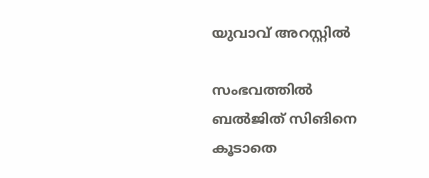യുവാവ് അറസ്റ്റിൽ

സംഭവത്തിൽ ബൽജിത് സിങിനെ കൂടാതെ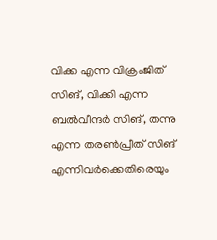വിക്ക എന്ന വിക്രംജിത് സിങ്, വിക്കി എന്ന ബൽവീന്ദർ സിങ്, തന്നു എന്ന തരൺപ്രീത് സിങ് എന്നിവർക്കെതിരെയും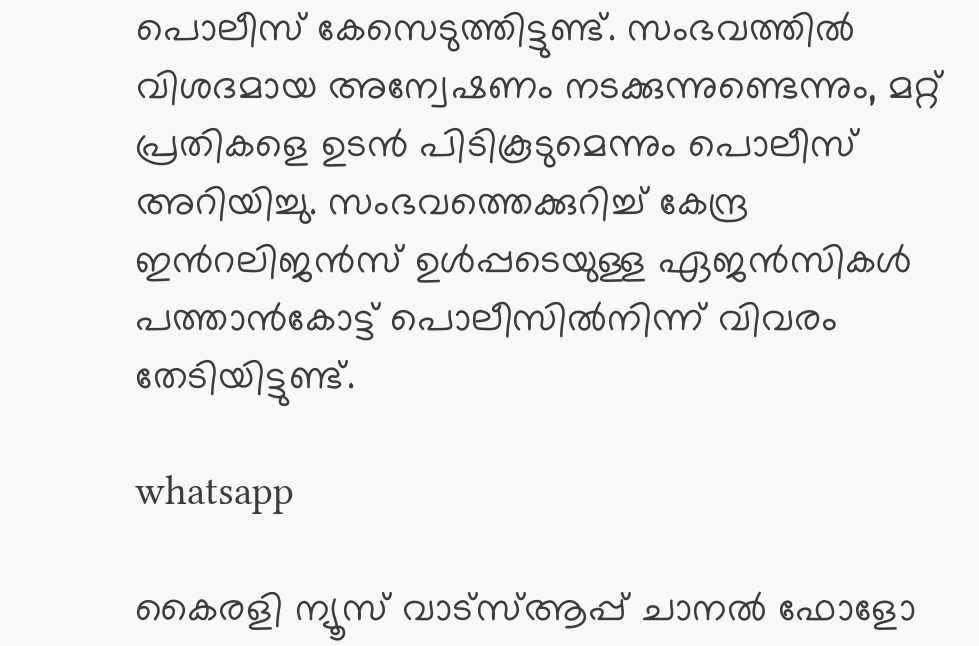പൊലീസ് കേസെടുത്തിട്ടുണ്ട്. സംഭവത്തിൽ വിശദമായ അന്വേഷണം നടക്കുന്നുണ്ടെന്നും, മറ്റ് പ്രതികളെ ഉടൻ പിടികൂടുമെന്നും പൊലീസ് അറിയിച്ചു. സംഭവത്തെക്കുറിച്ച് കേന്ദ്ര ഇന്‍റലിജൻസ് ഉൾപ്പടെയുള്ള ഏജൻസികൾ പത്താൻകോട്ട് പൊലീസിൽനിന്ന് വിവരം തേടിയിട്ടുണ്ട്.

whatsapp

കൈരളി ന്യൂസ് വാട്‌സ്ആപ്പ് ചാനല്‍ ഫോളോ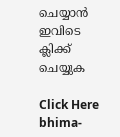ചെയ്യാന്‍ ഇവിടെ ക്ലിക്ക് ചെയ്യുക

Click Here
bhima-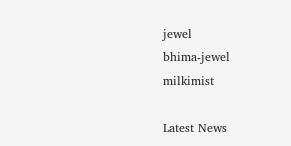jewel
bhima-jewel
milkimist

Latest News